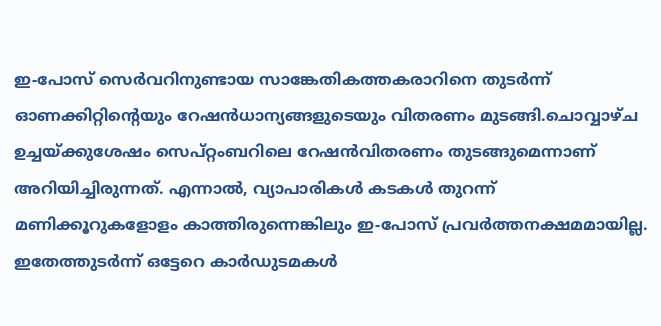ഇ-പോസ് സെര്‍വറിനുണ്ടായ സാങ്കേതികത്തകരാറിനെ തുടര്‍ന്ന് ഓണക്കിറ്റിന്റെയും റേഷന്‍ധാന്യങ്ങളുടെയും വിതരണം മുടങ്ങി.ചൊവ്വാഴ്ച ഉച്ചയ്ക്കുശേഷം സെപ്റ്റംബറിലെ റേഷന്‍വിതരണം തുടങ്ങുമെന്നാണ് അറിയിച്ചിരുന്നത്. എന്നാല്‍, വ്യാപാരികള്‍ കടകള്‍ തുറന്ന് മണിക്കൂറുകളോളം കാത്തിരുന്നെങ്കിലും ഇ-പോസ് പ്രവര്‍ത്തനക്ഷമമായില്ല. ഇതേത്തുടര്‍ന്ന് ഒട്ടേറെ കാര്‍ഡുടമകള്‍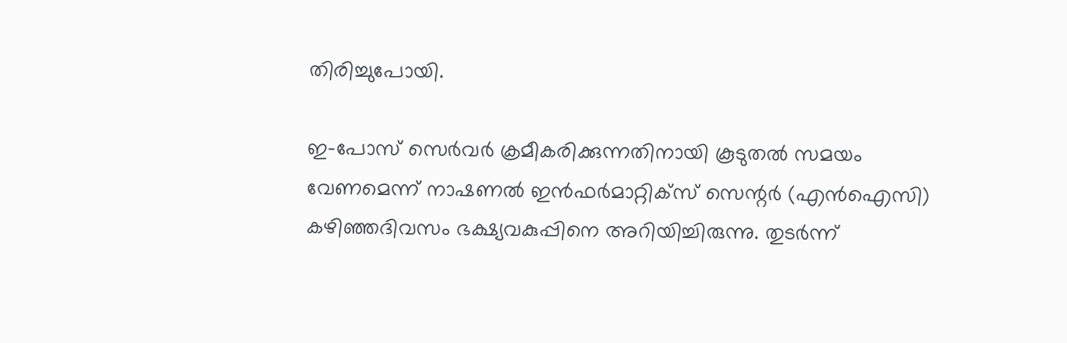തിരിച്ചുപോയി.

ഇ-പോസ് സെര്‍വര്‍ ക്രമീകരിക്കുന്നതിനായി കൂടുതല്‍ സമയം വേണമെന്ന് നാഷണല്‍ ഇന്‍ഫര്‍മാറ്റിക്‌സ് സെന്റര്‍ (എന്‍ഐസി) കഴിഞ്ഞദിവസം ഭക്ഷ്യവകുപ്പിനെ അറിയിച്ചിരുന്നു. തുടര്‍ന്ന്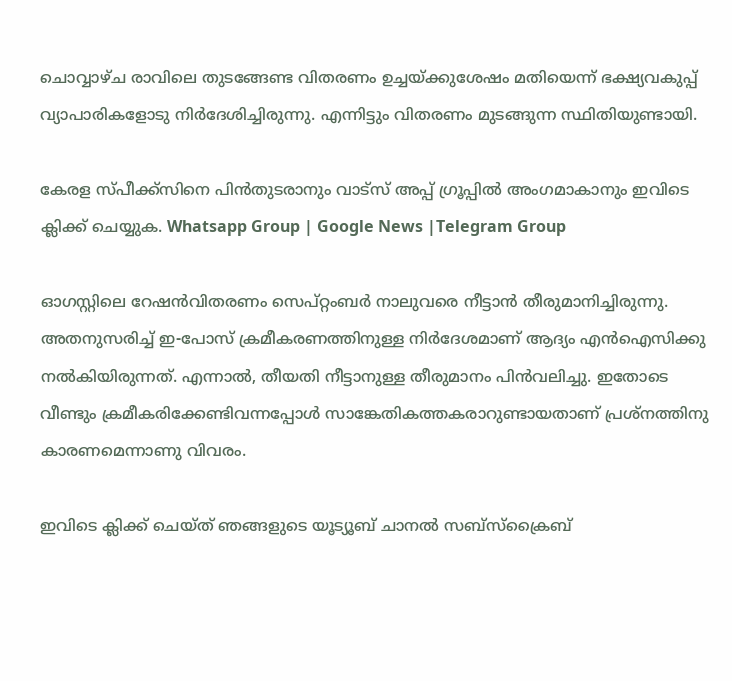ചൊവ്വാഴ്ച രാവിലെ തുടങ്ങേണ്ട വിതരണം ഉച്ചയ്ക്കുശേഷം മതിയെന്ന് ഭക്ഷ്യവകുപ്പ് വ്യാപാരികളോടു നിര്‍ദേശിച്ചിരുന്നു. എന്നിട്ടും വിതരണം മുടങ്ങുന്ന സ്ഥിതിയുണ്ടായി.

കേരള സ്പീക്ക്സിനെ പിൻതുടരാനും വാട്സ് അപ്പ് ഗ്രൂപ്പിൽ അംഗമാകാനും ഇവിടെ ക്ലിക്ക് ചെയ്യുക. Whatsapp Group | Google News |Telegram Group

ഓഗസ്റ്റിലെ റേഷന്‍വിതരണം സെപ്റ്റംബര്‍ നാലുവരെ നീട്ടാന്‍ തീരുമാനിച്ചിരുന്നു. അതനുസരിച്ച്‌ ഇ-പോസ് ക്രമീകരണത്തിനുള്ള നിര്‍ദേശമാണ് ആദ്യം എന്‍ഐസിക്കു നല്‍കിയിരുന്നത്. എന്നാല്‍, തീയതി നീട്ടാനുള്ള തീരുമാനം പിന്‍വലിച്ചു. ഇതോടെ വീണ്ടും ക്രമീകരിക്കേണ്ടിവന്നപ്പോള്‍ സാങ്കേതികത്തകരാറുണ്ടായതാണ് പ്രശ്‌നത്തിനു കാരണമെന്നാണു വിവരം.

ഇവിടെ ക്ലിക്ക് ചെയ്ത് ഞങ്ങളുടെ യൂട്യൂബ് ചാനൽ സബ്സ്ക്രൈബ്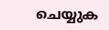ചെയ്യുക